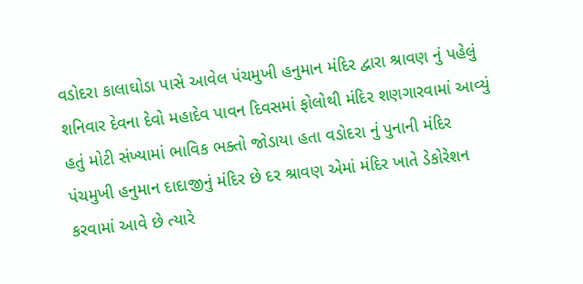વડોદરા કાલાઘોડા પાસે આવેલ પંચમુખી હનુમાન મંદિર દ્વારા શ્રાવણ નું પહેલું શનિવાર દેવના દેવો મહાદેવ પાવન દિવસમાં ફોલોથી મંદિર શણગારવામાં આવ્યું હતું મોટી સંખ્યામાં ભાવિક ભક્તો જોડાયા હતા વડોદરા નું પુનાની મંદિર પંચમુખી હનુમાન દાદાજીનું મંદિર છે દર શ્રાવણ એમાં મંદિર ખાતે ડેકોરેશન કરવામાં આવે છે ત્યારે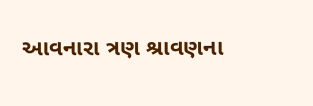આવનારા ત્રણ શ્રાવણના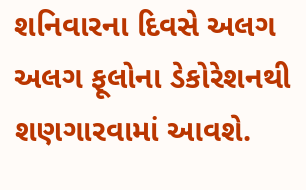શનિવારના દિવસે અલગ અલગ ફૂલોના ડેકોરેશનથી શણગારવામાં આવશે.